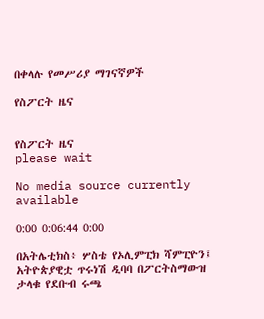በቀላሉ የመሥሪያ ማገናኛዎች

የስፖርት ዜና


የስፖርት ዜና
please wait

No media source currently available

0:00 0:06:44 0:00

በአትሌቲክስ፥ ሦስቴ የኦሊምፒክ ሻምፒዮን፤ አትዮጵያዊቷ ጥሩነሽ ዲባባ በፖርትስማውዝ ታላቁ የደቡብ ሩጫ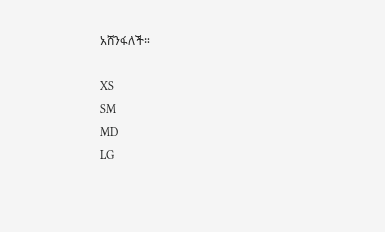አሸንፋለች።

XS
SM
MD
LG